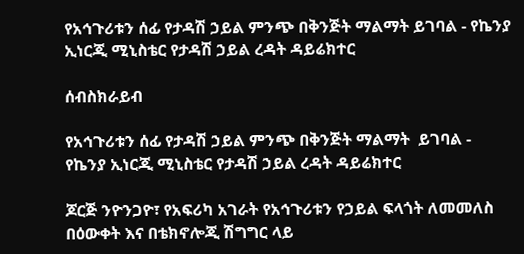የአኅጉሪቱን ሰፊ የታዳሽ ኃይል ምንጭ በቅንጅት ማልማት ይገባል - የኬንያ ኢነርጂ ሚኒስቴር የታዳሽ ኃይል ረዳት ዳይሬክተር

ሰብስክራይብ

የአኅጉሪቱን ሰፊ የታዳሽ ኃይል ምንጭ በቅንጅት ማልማት  ይገባል - የኬንያ ኢነርጂ ሚኒስቴር የታዳሽ ኃይል ረዳት ዳይሬክተር

ጆርጅ ንዮንጋዮ፣ የአፍሪካ አገራት የአኅጉሪቱን የኃይል ፍላጎት ለመመለስ በዕውቀት እና በቴክኖሎጂ ሽግግር ላይ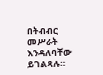በትብብር መሥራት እንዳለባቸው ይገልጻሉ።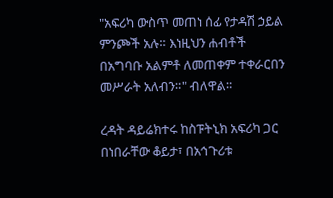"አፍሪካ ውስጥ መጠነ ሰፊ የታዳሽ ኃይል ምንጮች አሉ። እነዚህን ሐብቶች በአግባቡ አልምቶ ለመጠቀም ተቀራርበን መሥራት አለብን።" ብለዋል።

ረዳት ዳይሬክተሩ ከስፑትኒክ አፍሪካ ጋር በነበራቸው ቆይታ፣ በአኅጉሪቱ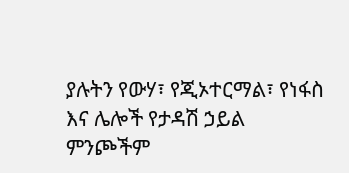ያሉትን የውሃ፣ የጂኦተርማል፣ የነፋስ እና ሌሎች የታዳሽ ኃይል ምንጮችም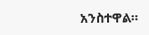አንስተዋል።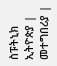ስፑትኒክ ኢትዮጵያ | መተግበሪያ |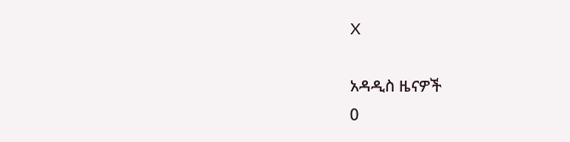X

አዳዲስ ዜናዎች
0